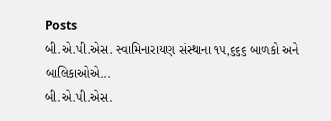Posts
બી.એ.પી.એસ. સ્વામિનારાયણ સંસ્થાના ૧૫,૬૬૬ બાળકો અને બાલિકાઓએ...
બી.એ.પી.એસ.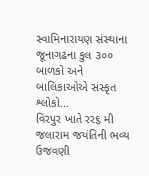સ્વામિનારાયણ સંસ્થાના જૂનાગઢના કુલ ૩૦૦ બાળકો અને બાલિકાઓએ સંસ્કૃત શ્લોકો...
વિરપુર ખાતે રર૬ મી જલારામ જયંતિની ભવ્ય ઉજવણી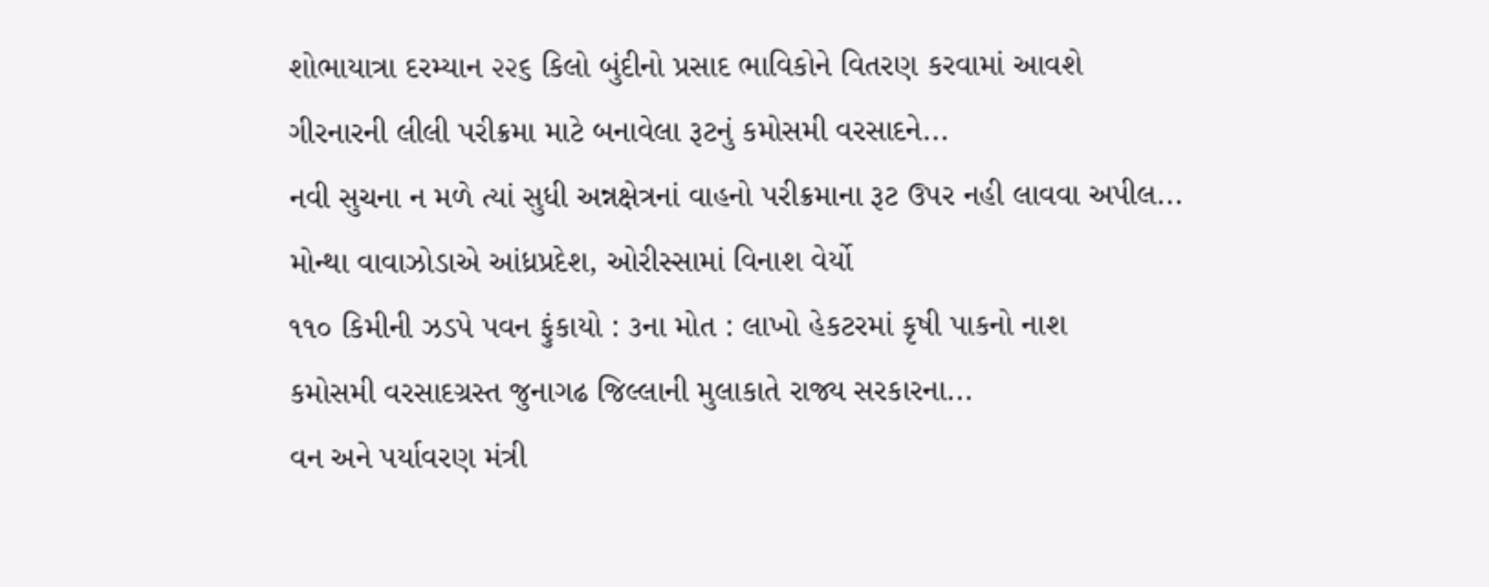શોભાયાત્રા દરમ્યાન ૨૨૬ કિલો બુંદીનો પ્રસાદ ભાવિકોને વિતરણ કરવામાં આવશે
ગીરનારની લીલી પરીક્રમા માટે બનાવેલા રૂટનું કમોસમી વરસાદને...
નવી સુચના ન મળે ત્યાં સુધી અન્નક્ષેત્રનાં વાહનો પરીક્રમાના રૂટ ઉપર નહી લાવવા અપીલ...
મોન્થા વાવાઝોડાએ આંધ્રપ્રદેશ, ઓરીસ્સામાં વિનાશ વેર્યો
૧૧૦ કિમીની ઝડપે પવન ફુંકાયો : ૩ના મોત : લાખો હેકટરમાં કૃષી પાકનો નાશ
કમોસમી વરસાદગ્રસ્ત જુનાગઢ જિલ્લાની મુલાકાતે રાજ્ય સરકારના...
વન અને પર્યાવરણ મંત્રી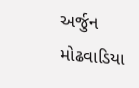અર્જુન મોઢવાડિયા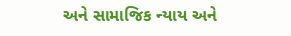અને સામાજિક ન્યાય અને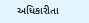અધિકારીતા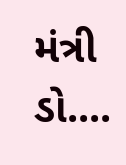મંત્રી ડો....